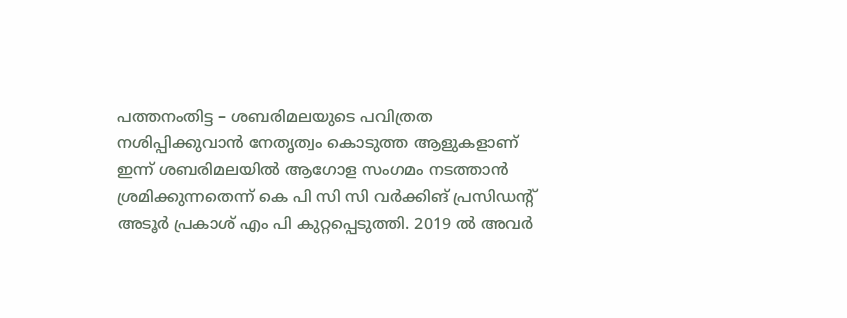പത്തനംതിട്ട – ശബരിമലയുടെ പവിത്രത നശിപ്പിക്കുവാൻ നേതൃത്വം കൊടുത്ത ആളുകളാണ് ഇന്ന് ശബരിമലയിൽ ആഗോള സംഗമം നടത്താൻ ശ്രമിക്കുന്നതെന്ന് കെ പി സി സി വർക്കിങ് പ്രസിഡൻ്റ് അടൂർ പ്രകാശ് എം പി കുറ്റപ്പെടുത്തി. 2019 ൽ അവർ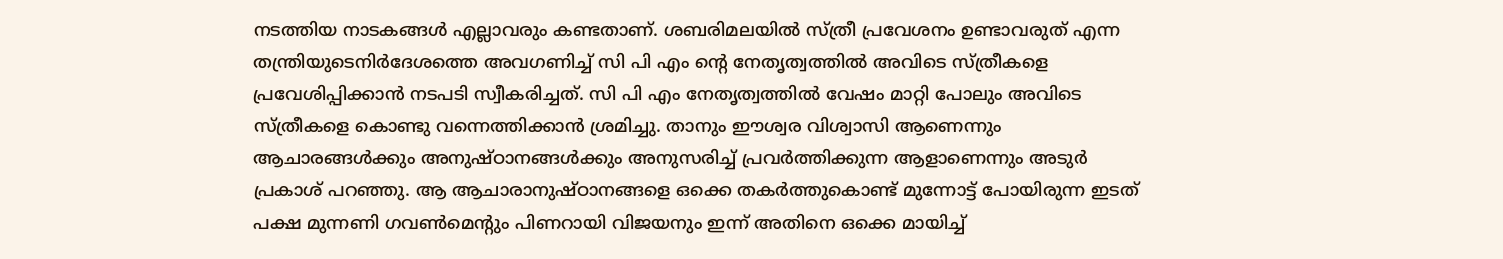നടത്തിയ നാടകങ്ങൾ എല്ലാവരും കണ്ടതാണ്. ശബരിമലയിൽ സ്ത്രീ പ്രവേശനം ഉണ്ടാവരുത് എന്ന തന്ത്രിയുടെനിർദേശത്തെ അവഗണിച്ച് സി പി എം ൻ്റെ നേതൃത്വത്തിൽ അവിടെ സ്ത്രീകളെ പ്രവേശിപ്പിക്കാൻ നടപടി സ്വീകരിച്ചത്. സി പി എം നേതൃത്വത്തിൽ വേഷം മാറ്റി പോലും അവിടെ സ്ത്രീകളെ കൊണ്ടു വന്നെത്തിക്കാൻ ശ്രമിച്ചു. താനും ഈശ്വര വിശ്വാസി ആണെന്നും ആചാരങ്ങൾക്കും അനുഷ്ഠാനങ്ങൾക്കും അനുസരിച്ച് പ്രവർത്തിക്കുന്ന ആളാണെന്നും അടുർ പ്രകാശ് പറഞ്ഞു. ആ ആചാരാനുഷ്ഠാനങ്ങളെ ഒക്കെ തകർത്തുകൊണ്ട് മുന്നോട്ട് പോയിരുന്ന ഇടത് പക്ഷ മുന്നണി ഗവൺമെൻ്റും പിണറായി വിജയനും ഇന്ന് അതിനെ ഒക്കെ മായിച്ച്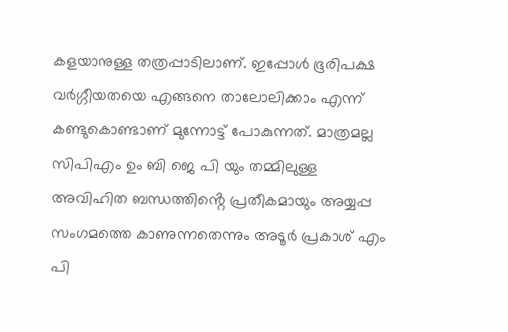കളയാനുള്ള തത്രപ്പാടിലാണ്. ഇപ്പോൾ ഭൂരിപക്ഷ വർഗ്ഗീയതയെ എങ്ങനെ താലോലിക്കാം എന്ന് കണ്ടുകൊണ്ടാണ് മുന്നോട്ട് പോകുന്നത്. മാത്രമല്ല സിപിഎം ഉം ബി ജെ പി യും തമ്മിലുള്ള അവിഹിത ബന്ധത്തിൻ്റെ പ്രതീകമായും അയ്യപ്പ സംഗമത്തെ കാണുന്നതെന്നും അടൂർ പ്രകാശ് എം പി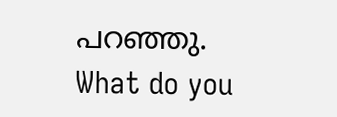പറഞ്ഞു.
What do you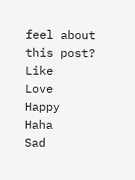feel about this post?
Like
Love
Happy
Haha
Sad